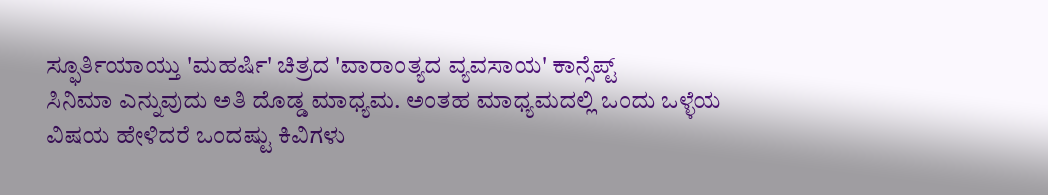ಸ್ಫೂರ್ತಿಯಾಯ್ತು 'ಮಹರ್ಷಿ' ಚಿತ್ರದ 'ವಾರಾಂತ್ಯದ ವ್ಯವಸಾಯ' ಕಾನ್ಸೆಪ್ಟ್
ಸಿನಿಮಾ ಎನ್ನುವುದು ಅತಿ ದೊಡ್ಡ ಮಾಧ್ಯಮ. ಅಂತಹ ಮಾಧ್ಯಮದಲ್ಲಿ ಒಂದು ಒಳ್ಳೆಯ ವಿಷಯ ಹೇಳಿದರೆ ಒಂದಷ್ಟು ಕಿವಿಗಳು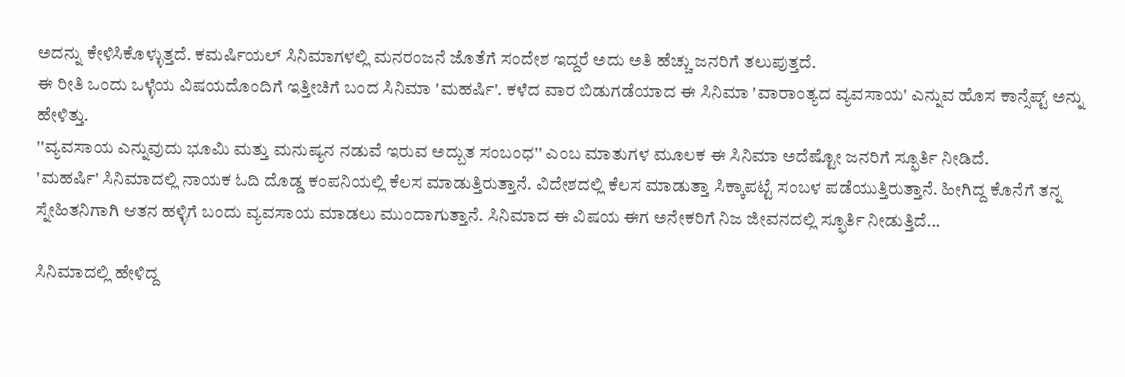ಅದನ್ನು ಕೇಳಿಸಿಕೊಳ್ಳುತ್ತದೆ. ಕಮರ್ಷಿಯಲ್ ಸಿನಿಮಾಗಳಲ್ಲಿ ಮನರಂಜನೆ ಜೊತೆಗೆ ಸಂದೇಶ ಇದ್ದರೆ ಅದು ಅತಿ ಹೆಚ್ಚು ಜನರಿಗೆ ತಲುಪುತ್ತದೆ.
ಈ ರೀತಿ ಒಂದು ಒಳ್ಳೆಯ ವಿಷಯದೊಂದಿಗೆ ಇತ್ತೀಚಿಗೆ ಬಂದ ಸಿನಿಮಾ 'ಮಹರ್ಷಿ'. ಕಳೆದ ವಾರ ಬಿಡುಗಡೆಯಾದ ಈ ಸಿನಿಮಾ 'ವಾರಾಂತ್ಯದ ವ್ಯವಸಾಯ' ಎನ್ನುವ ಹೊಸ ಕಾನ್ಸೆಪ್ಟ್ ಅನ್ನು ಹೇಳಿತ್ತು.
''ವ್ಯವಸಾಯ ಎನ್ನುವುದು ಭೂಮಿ ಮತ್ತು ಮನುಷ್ಯನ ನಡುವೆ ಇರುವ ಅದ್ಬುತ ಸಂಬಂಧ'' ಎಂಬ ಮಾತುಗಳ ಮೂಲಕ ಈ ಸಿನಿಮಾ ಅದೆಷ್ಟೋ ಜನರಿಗೆ ಸ್ಫೂರ್ತಿ ನೀಡಿದೆ.
'ಮಹರ್ಷಿ' ಸಿನಿಮಾದಲ್ಲಿ ನಾಯಕ ಓದಿ ದೊಡ್ಡ ಕಂಪನಿಯಲ್ಲಿ ಕೆಲಸ ಮಾಡುತ್ತಿರುತ್ತಾನೆ. ವಿದೇಶದಲ್ಲಿ ಕೆಲಸ ಮಾಡುತ್ತಾ ಸಿಕ್ಕಾಪಟ್ಟೆ ಸಂಬಳ ಪಡೆಯುತ್ತಿರುತ್ತಾನೆ. ಹೀಗಿದ್ದ ಕೊನೆಗೆ ತನ್ನ ಸ್ನೇಹಿತನಿಗಾಗಿ ಆತನ ಹಳ್ಳಿಗೆ ಬಂದು ವ್ಯವಸಾಯ ಮಾಡಲು ಮುಂದಾಗುತ್ತಾನೆ. ಸಿನಿಮಾದ ಈ ವಿಷಯ ಈಗ ಅನೇಕರಿಗೆ ನಿಜ ಜೀವನದಲ್ಲಿ ಸ್ಫೂರ್ತಿ ನೀಡುತ್ತಿದೆ...

ಸಿನಿಮಾದಲ್ಲಿ ಹೇಳಿದ್ದ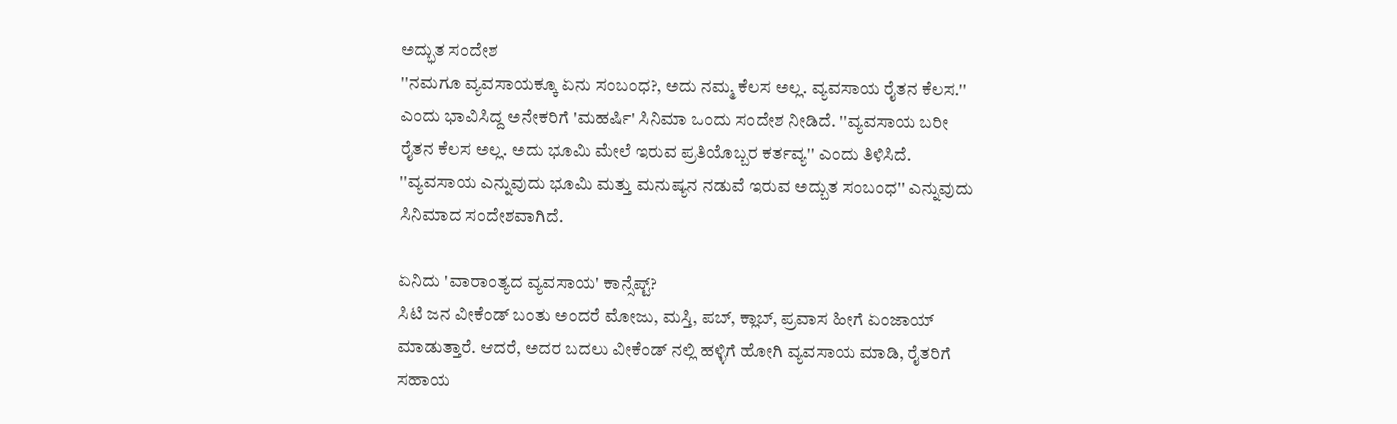ಅದ್ಭುತ ಸಂದೇಶ
''ನಮಗೂ ವ್ಯವಸಾಯಕ್ಕೂ ಏನು ಸಂಬಂಧ?, ಅದು ನಮ್ಮ ಕೆಲಸ ಅಲ್ಲ. ವ್ಯವಸಾಯ ರೈತನ ಕೆಲಸ.'' ಎಂದು ಭಾವಿಸಿದ್ದ ಅನೇಕರಿಗೆ 'ಮಹರ್ಷಿ' ಸಿನಿಮಾ ಒಂದು ಸಂದೇಶ ನೀಡಿದೆ. ''ವ್ಯವಸಾಯ ಬರೀ ರೈತನ ಕೆಲಸ ಅಲ್ಲ. ಅದು ಭೂಮಿ ಮೇಲೆ ಇರುವ ಪ್ರತಿಯೊಬ್ಬರ ಕರ್ತವ್ಯ'' ಎಂದು ತಿಳಿಸಿದೆ. ''ವ್ಯವಸಾಯ ಎನ್ನುವುದು ಭೂಮಿ ಮತ್ತು ಮನುಷ್ಯನ ನಡುವೆ ಇರುವ ಅದ್ಬುತ ಸಂಬಂಧ'' ಎನ್ನುವುದು ಸಿನಿಮಾದ ಸಂದೇಶವಾಗಿದೆ.

ಏನಿದು 'ವಾರಾಂತ್ಯದ ವ್ಯವಸಾಯ' ಕಾನ್ಸೆಪ್ಟ್?
ಸಿಟಿ ಜನ ವೀಕೆಂಡ್ ಬಂತು ಅಂದರೆ ಮೋಜು, ಮಸ್ತಿ, ಪಬ್, ಕ್ಲಾಬ್, ಪ್ರವಾಸ ಹೀಗೆ ಏಂಜಾಯ್ ಮಾಡುತ್ತಾರೆ. ಆದರೆ, ಅದರ ಬದಲು ವೀಕೆಂಡ್ ನಲ್ಲಿ ಹಳ್ಳಿಗೆ ಹೋಗಿ ವ್ಯವಸಾಯ ಮಾಡಿ, ರೈತರಿಗೆ ಸಹಾಯ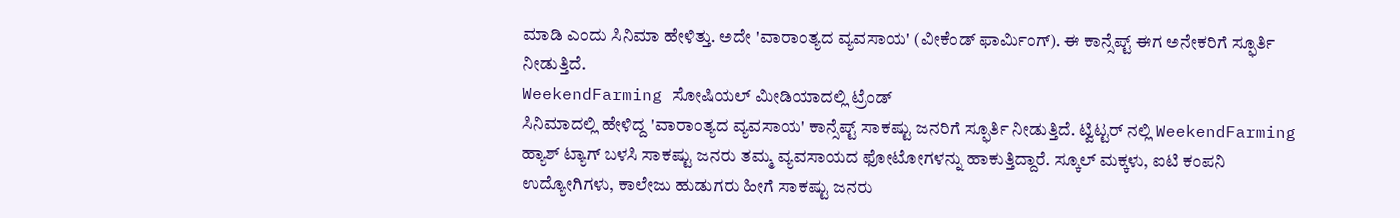ಮಾಡಿ ಎಂದು ಸಿನಿಮಾ ಹೇಳಿತ್ತು. ಅದೇ 'ವಾರಾಂತ್ಯದ ವ್ಯವಸಾಯ' (ವೀಕೆಂಡ್ ಫಾರ್ಮಿಂಗ್). ಈ ಕಾನ್ಸೆಪ್ಟ್ ಈಗ ಅನೇಕರಿಗೆ ಸ್ಫೂರ್ತಿ ನೀಡುತ್ತಿದೆ.
WeekendFarming ಸೋಷಿಯಲ್ ಮೀಡಿಯಾದಲ್ಲಿ ಟ್ರೆಂಡ್
ಸಿನಿಮಾದಲ್ಲಿ ಹೇಳಿದ್ದ 'ವಾರಾಂತ್ಯದ ವ್ಯವಸಾಯ' ಕಾನ್ಸೆಪ್ಟ್ ಸಾಕಷ್ಟು ಜನರಿಗೆ ಸ್ಫೂರ್ತಿ ನೀಡುತ್ತಿದೆ. ಟ್ವಿಟ್ಟರ್ ನಲ್ಲಿ WeekendFarming ಹ್ಯಾಶ್ ಟ್ಯಾಗ್ ಬಳಸಿ ಸಾಕಷ್ಟು ಜನರು ತಮ್ಮ ವ್ಯವಸಾಯದ ಫೋಟೋಗಳನ್ನು ಹಾಕುತ್ತಿದ್ದಾರೆ. ಸ್ಕೂಲ್ ಮಕ್ಕಳು, ಐಟಿ ಕಂಪನಿ ಉದ್ಯೋಗಿಗಳು, ಕಾಲೇಜು ಹುಡುಗರು ಹೀಗೆ ಸಾಕಷ್ಟು ಜನರು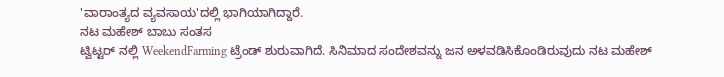'ವಾರಾಂತ್ಯದ ವ್ಯವಸಾಯ'ದಲ್ಲಿ ಭಾಗಿಯಾಗಿದ್ದಾರೆ.
ನಟ ಮಹೇಶ್ ಬಾಬು ಸಂತಸ
ಟ್ವಿಟ್ಟರ್ ನಲ್ಲಿ WeekendFarming ಟ್ರೆಂಡ್ ಶುರುವಾಗಿದೆ. ಸಿನಿಮಾದ ಸಂದೇಶವನ್ನು ಜನ ಅಳವಡಿಸಿಕೊಂಡಿರುವುದು ನಟ ಮಹೇಶ್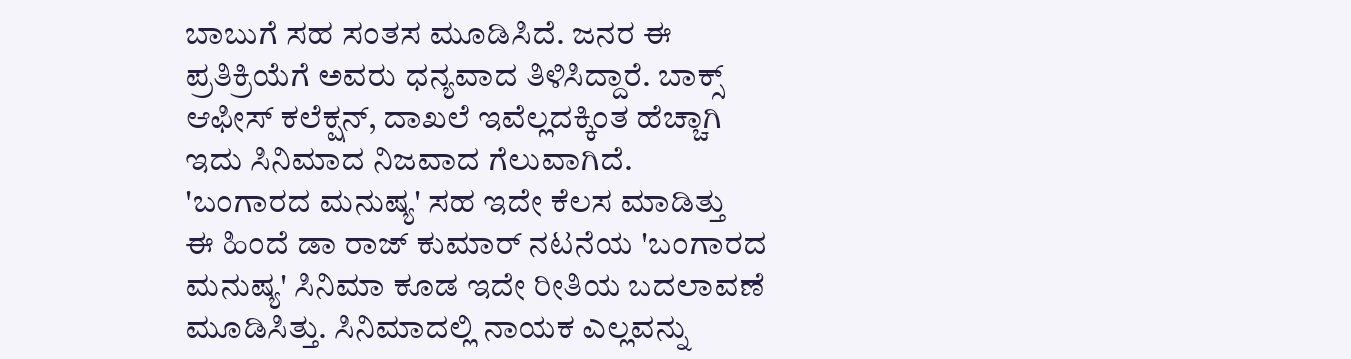ಬಾಬುಗೆ ಸಹ ಸಂತಸ ಮೂಡಿಸಿದೆ. ಜನರ ಈ ಪ್ರತಿಕ್ರಿಯೆಗೆ ಅವರು ಧನ್ಯವಾದ ತಿಳಿಸಿದ್ದಾರೆ. ಬಾಕ್ಸ್ ಆಫೀಸ್ ಕಲೆಕ್ಷನ್, ದಾಖಲೆ ಇವೆಲ್ಲದಕ್ಕಿಂತ ಹೆಚ್ಚಾಗಿ ಇದು ಸಿನಿಮಾದ ನಿಜವಾದ ಗೆಲುವಾಗಿದೆ.
'ಬಂಗಾರದ ಮನುಷ್ಯ' ಸಹ ಇದೇ ಕೆಲಸ ಮಾಡಿತ್ತು
ಈ ಹಿಂದೆ ಡಾ ರಾಜ್ ಕುಮಾರ್ ನಟನೆಯ 'ಬಂಗಾರದ ಮನುಷ್ಯ' ಸಿನಿಮಾ ಕೂಡ ಇದೇ ರೀತಿಯ ಬದಲಾವಣೆ ಮೂಡಿಸಿತ್ತು. ಸಿನಿಮಾದಲ್ಲಿ ನಾಯಕ ಎಲ್ಲವನ್ನು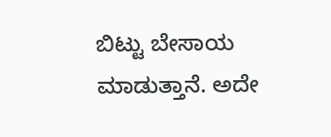ಬಿಟ್ಟು ಬೇಸಾಯ ಮಾಡುತ್ತಾನೆ. ಅದೇ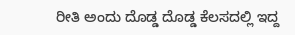ರೀತಿ ಅಂದು ದೊಡ್ಡ ದೊಡ್ಡ ಕೆಲಸದಲ್ಲಿ ಇದ್ದ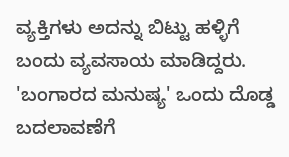ವ್ಯಕ್ತಿಗಳು ಅದನ್ನು ಬಿಟ್ಟು ಹಳ್ಳಿಗೆ ಬಂದು ವ್ಯವಸಾಯ ಮಾಡಿದ್ದರು. 'ಬಂಗಾರದ ಮನುಷ್ಯ' ಒಂದು ದೊಡ್ಡ ಬದಲಾವಣೆಗೆ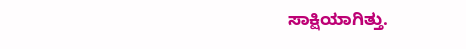ಸಾಕ್ಷಿಯಾಗಿತ್ತು.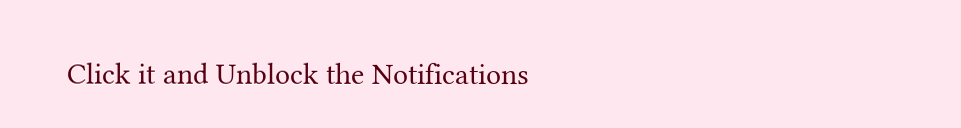Click it and Unblock the Notifications